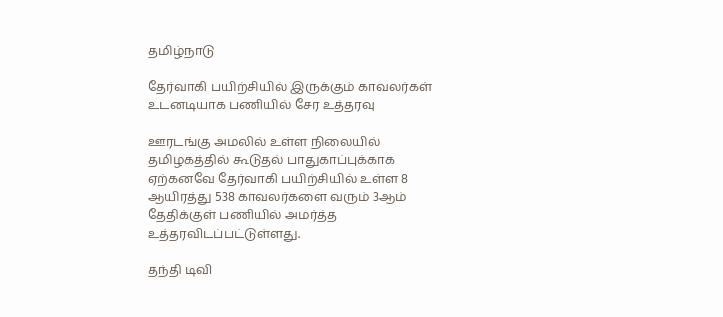தமிழ்நாடு

தேர்வாகி பயிற்சியில் இருக்கும் காவலர்கள் உடனடியாக பணியில் சேர உத்தரவு

ஊரடங்கு அமலில் உள்ள நிலையில் தமிழகத்தில் கூடுதல் பாதுகாப்புக்காக ஏற்கனவே தேர்வாகி பயிற்சியில் உள்ள 8 ஆயிரத்து 538 காவலர்களை வரும் 3ஆம் தேதிக்குள் பணியில் அமர்த்த உத்தரவிடப்பட்டுள்ளது.

தந்தி டிவி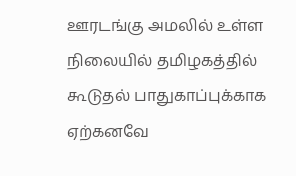ஊரடங்கு அமலில் உள்ள நிலையில் தமிழகத்தில் கூடுதல் பாதுகாப்புக்காக ஏற்கனவே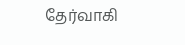தேர்வாகி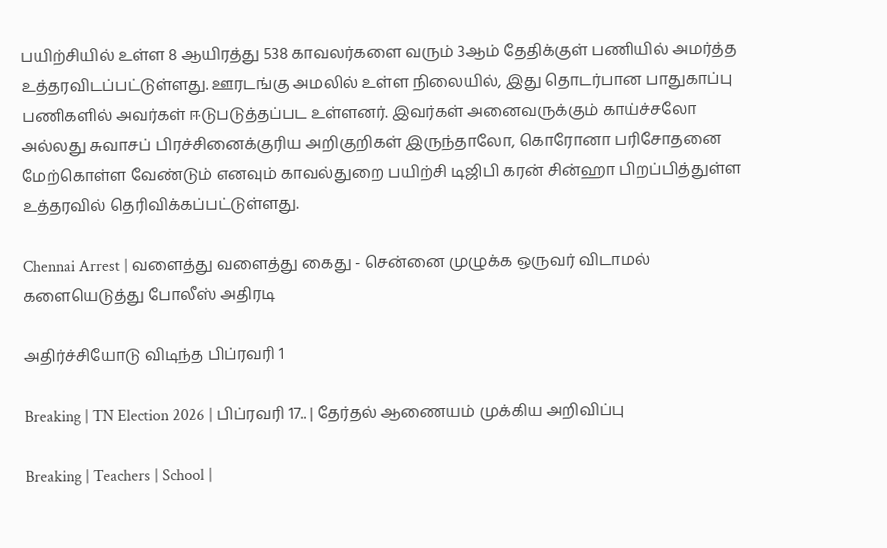பயிற்சியில் உள்ள 8 ஆயிரத்து 538 காவலர்களை வரும் 3ஆம் தேதிக்குள் பணியில் அமர்த்த உத்தரவிடப்பட்டுள்ளது. ஊரடங்கு அமலில் உள்ள நிலையில், இது தொடர்பான பாதுகாப்பு பணிகளில் அவர்கள் ஈடுபடுத்தப்பட உள்ளனர். இவர்கள் அனைவருக்கும் காய்ச்சலோ அல்லது சுவாசப் பிரச்சினைக்குரிய அறிகுறிகள் இருந்தாலோ, கொரோனா பரிசோதனை மேற்கொள்ள வேண்டும் எனவும் காவல்துறை பயிற்சி டிஜிபி கரன் சின்ஹா பிறப்பித்துள்ள உத்தரவில் தெரிவிக்கப்பட்டுள்ளது.

Chennai Arrest | வளைத்து வளைத்து கைது - சென்னை முழுக்க ஒருவர் விடாமல் களையெடுத்து போலீஸ் அதிரடி

அதிர்ச்சியோடு விடிந்த பிப்ரவரி 1

Breaking | TN Election 2026 | பிப்ரவரி 17.. | தேர்தல் ஆணையம் முக்கிய அறிவிப்பு

Breaking | Teachers | School |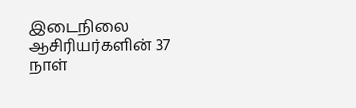இடைநிலை ஆசிரியர்களின் 37 நாள்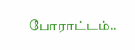போராட்டம்..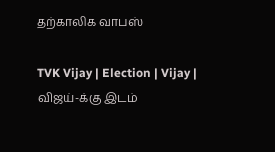தற்காலிக வாபஸ்

TVK Vijay | Election | Vijay | விஜய்-க்கு இடம்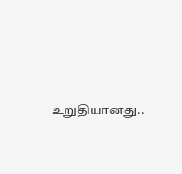உறுதியானது..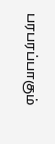பரபரப்பாகும்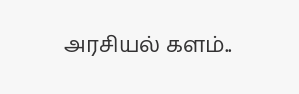அரசியல் களம்..